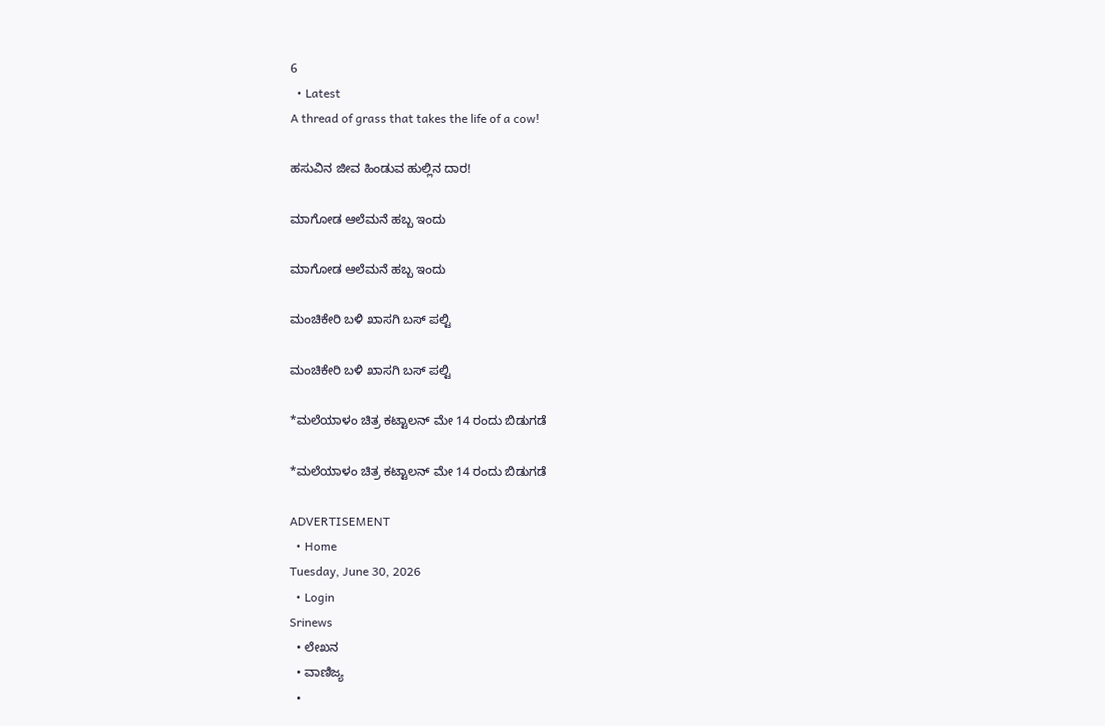6
  • Latest
A thread of grass that takes the life of a cow!

ಹಸುವಿನ ಜೀವ ಹಿಂಡುವ ಹುಲ್ಲಿನ ದಾರ!

ಮಾಗೋಡ ಆಲೆಮನೆ ಹಬ್ಬ ಇಂದು

ಮಾಗೋಡ ಆಲೆಮನೆ ಹಬ್ಬ ಇಂದು

ಮಂಚಿಕೇರಿ‌ ಬಳಿ ಖಾಸಗಿ ಬಸ್ ಪಲ್ಟಿ

ಮಂಚಿಕೇರಿ‌ ಬಳಿ ಖಾಸಗಿ ಬಸ್ ಪಲ್ಟಿ

*ಮಲೆಯಾಳಂ ಚಿತ್ರ ಕಟ್ಟಾಲನ್ ಮೇ 14 ರಂದು ಬಿಡುಗಡೆ

*ಮಲೆಯಾಳಂ ಚಿತ್ರ ಕಟ್ಟಾಲನ್ ಮೇ 14 ರಂದು ಬಿಡುಗಡೆ

ADVERTISEMENT
  • Home
Tuesday, June 30, 2026
  • Login
Srinews
  • ಲೇಖನ
  • ವಾಣಿಜ್ಯ
  •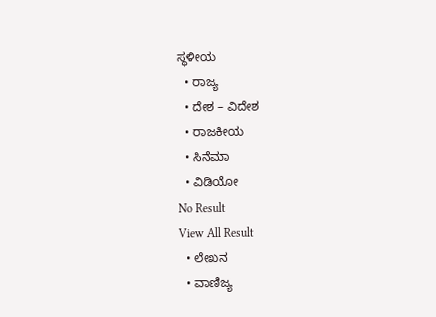ಸ್ಥಳೀಯ
  • ರಾಜ್ಯ
  • ದೇಶ – ವಿದೇಶ
  • ರಾಜಕೀಯ
  • ಸಿನೆಮಾ
  • ವಿಡಿಯೋ
No Result
View All Result
  • ಲೇಖನ
  • ವಾಣಿಜ್ಯ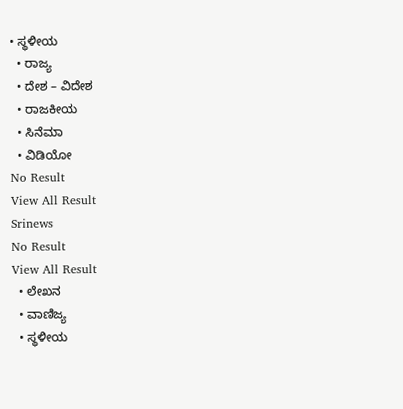• ಸ್ಥಳೀಯ
  • ರಾಜ್ಯ
  • ದೇಶ – ವಿದೇಶ
  • ರಾಜಕೀಯ
  • ಸಿನೆಮಾ
  • ವಿಡಿಯೋ
No Result
View All Result
Srinews
No Result
View All Result
  • ಲೇಖನ
  • ವಾಣಿಜ್ಯ
  • ಸ್ಥಳೀಯ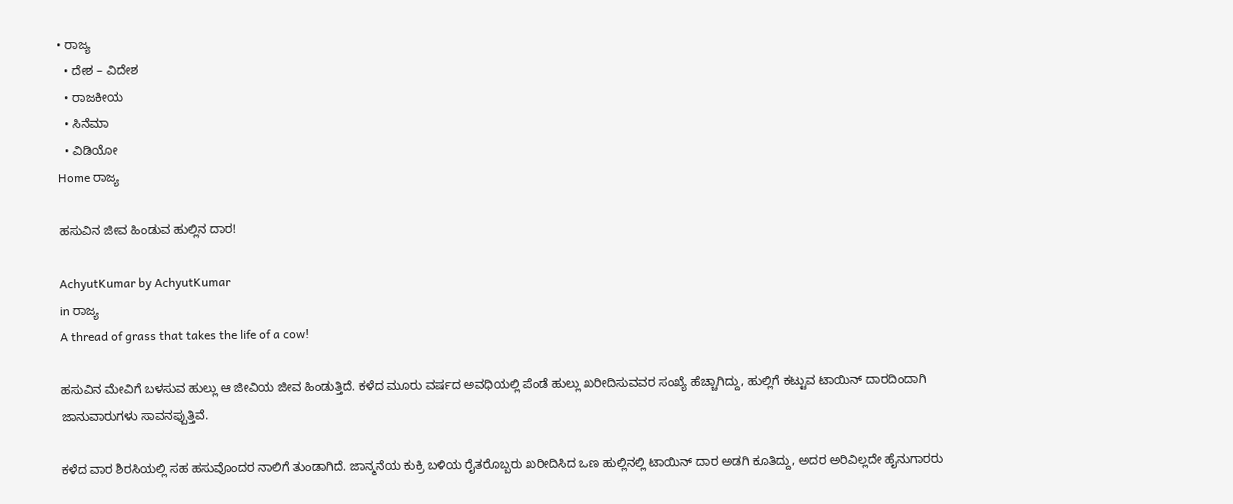• ರಾಜ್ಯ
  • ದೇಶ – ವಿದೇಶ
  • ರಾಜಕೀಯ
  • ಸಿನೆಮಾ
  • ವಿಡಿಯೋ
Home ರಾಜ್ಯ

ಹಸುವಿನ ಜೀವ ಹಿಂಡುವ ಹುಲ್ಲಿನ ದಾರ!

AchyutKumar by AchyutKumar
in ರಾಜ್ಯ
A thread of grass that takes the life of a cow!

ಹಸುವಿನ ಮೇವಿಗೆ ಬಳಸುವ ಹುಲ್ಲು ಆ ಜೀವಿಯ ಜೀವ ಹಿಂಡುತ್ತಿದೆ. ಕಳೆದ ಮೂರು ವರ್ಷದ ಅವಧಿಯಲ್ಲಿ ಪೆಂಡೆ ಹುಲ್ಲು ಖರೀದಿಸುವವರ ಸಂಖ್ಯೆ ಹೆಚ್ಚಾಗಿದ್ದು, ಹುಲ್ಲಿಗೆ ಕಟ್ಟುವ ಟಾಯಿನ್ ದಾರದಿಂದಾಗಿ ಜಾನುವಾರುಗಳು ಸಾವನಪ್ಪುತ್ತಿವೆ.

ಕಳೆದ ವಾರ ಶಿರಸಿಯಲ್ಲಿ ಸಹ ಹಸುವೊಂದರ ನಾಲಿಗೆ ತುಂಡಾಗಿದೆ. ಜಾನ್ಮನೆಯ ಕುಕ್ರಿ ಬಳಿಯ ರೈತರೊಬ್ಬರು ಖರೀದಿಸಿದ ಒಣ ಹುಲ್ಲಿನಲ್ಲಿ ಟಾಯಿನ್ ದಾರ ಅಡಗಿ ಕೂತಿದ್ದು, ಅದರ ಅರಿವಿಲ್ಲದೇ ಹೈನುಗಾರರು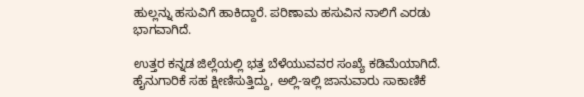ಹುಲ್ಲನ್ನು ಹಸುವಿಗೆ ಹಾಕಿದ್ದಾರೆ. ಪರಿಣಾಮ ಹಸುವಿನ ನಾಲಿಗೆ ಎರಡು ಭಾಗವಾಗಿದೆ.

ಉತ್ತರ ಕನ್ನಡ ಜಿಲ್ಲೆಯಲ್ಲಿ ಭತ್ತ ಬೆಳೆಯುವವರ ಸಂಖ್ಯೆ ಕಡಿಮೆಯಾಗಿದೆ. ಹೈನುಗಾರಿಕೆ ಸಹ ಕ್ಷೀಣಿಸುತ್ತಿದ್ದು, ಅಲ್ಲಿ-ಇಲ್ಲಿ ಜಾನುವಾರು ಸಾಕಾಣಿಕೆ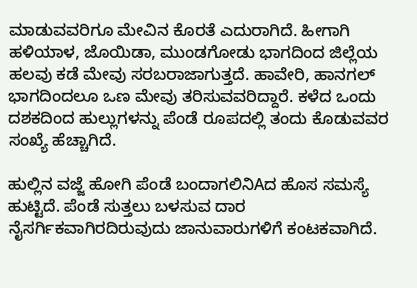ಮಾಡುವವರಿಗೂ ಮೇವಿನ ಕೊರತೆ ಎದುರಾಗಿದೆ. ಹೀಗಾಗಿ ಹಳಿಯಾಳ, ಜೊಯಿಡಾ, ಮುಂಡಗೋಡು ಭಾಗದಿಂದ ಜಿಲ್ಲೆಯ ಹಲವು ಕಡೆ ಮೇವು ಸರಬರಾಜಾಗುತ್ತದೆ. ಹಾವೇರಿ, ಹಾನಗಲ್ ಭಾಗದಿಂದಲೂ ಒಣ ಮೇವು ತರಿಸುವವರಿದ್ದಾರೆ. ಕಳೆದ ಒಂದು ದಶಕದಿಂದ ಹುಲ್ಲುಗಳನ್ನು ಪೆಂಡೆ ರೂಪದಲ್ಲಿ ತಂದು ಕೊಡುವವರ ಸಂಖ್ಯೆ ಹೆಚ್ಚಾಗಿದೆ.

ಹುಲ್ಲಿನ ವಜ್ಜೆ ಹೋಗಿ ಪೆಂಡೆ ಬಂದಾಗಲಿನಿAದ ಹೊಸ ಸಮಸ್ಯೆ ಹುಟ್ಟಿದೆ. ಪೆಂಡೆ ಸುತ್ತಲು ಬಳಸುವ ದಾರ ನೈಸರ್ಗಿಕವಾಗಿರದಿರುವುದು ಜಾನುವಾರುಗಳಿಗೆ ಕಂಟಕವಾಗಿದೆ.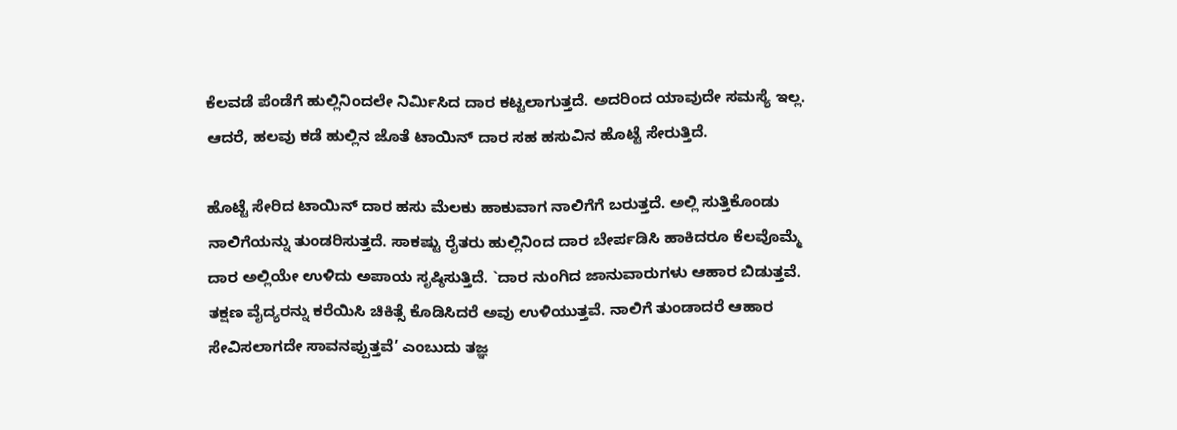ಕೆಲವಡೆ ಪೆಂಡೆಗೆ ಹುಲ್ಲಿನಿಂದಲೇ ನಿರ್ಮಿಸಿದ ದಾರ ಕಟ್ಟಲಾಗುತ್ತದೆ. ಅದರಿಂದ ಯಾವುದೇ ಸಮಸ್ಯೆ ಇಲ್ಲ. ಆದರೆ, ಹಲವು ಕಡೆ ಹುಲ್ಲಿನ ಜೊತೆ ಟಾಯಿನ್ ದಾರ ಸಹ ಹಸುವಿನ ಹೊಟ್ಟೆ ಸೇರುತ್ತಿದೆ.

ಹೊಟ್ಟೆ ಸೇರಿದ ಟಾಯಿನ್ ದಾರ ಹಸು ಮೆಲಕು ಹಾಕುವಾಗ ನಾಲಿಗೆಗೆ ಬರುತ್ತದೆ. ಅಲ್ಲಿ ಸುತ್ತಿಕೊಂಡು ನಾಲಿಗೆಯನ್ನು ತುಂಡರಿಸುತ್ತದೆ. ಸಾಕಷ್ಟು ರೈತರು ಹುಲ್ಲಿನಿಂದ ದಾರ ಬೇರ್ಪಡಿಸಿ ಹಾಕಿದರೂ ಕೆಲವೊಮ್ಮೆ ದಾರ ಅಲ್ಲಿಯೇ ಉಳಿದು ಅಪಾಯ ಸೃಷ್ಠಿಸುತ್ತಿದೆ. `ದಾರ ನುಂಗಿದ ಜಾನುವಾರುಗಳು ಆಹಾರ ಬಿಡುತ್ತವೆ. ತಕ್ಷಣ ವೈದ್ಯರನ್ನು ಕರೆಯಿಸಿ ಚಿಕಿತ್ಸೆ ಕೊಡಿಸಿದರೆ ಅವು ಉಳಿಯುತ್ತವೆ. ನಾಲಿಗೆ ತುಂಡಾದರೆ ಆಹಾರ ಸೇವಿಸಲಾಗದೇ ಸಾವನಪ್ಪುತ್ತವೆ’ ಎಂಬುದು ತಜ್ಞ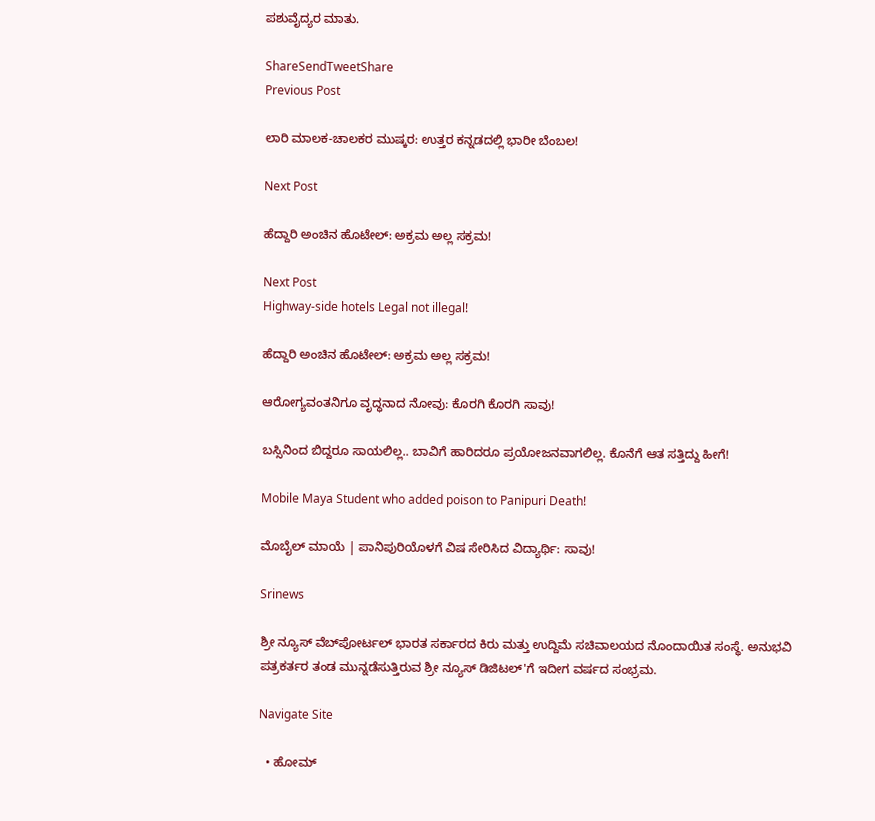ಪಶುವೈದ್ಯರ ಮಾತು.

ShareSendTweetShare
Previous Post

ಲಾರಿ ಮಾಲಕ-ಚಾಲಕರ ಮುಷ್ಕರ: ಉತ್ತರ ಕನ್ನಡದಲ್ಲಿ ಭಾರೀ ಬೆಂಬಲ!

Next Post

ಹೆದ್ದಾರಿ ಅಂಚಿನ ಹೊಟೇಲ್: ಅಕ್ರಮ ಅಲ್ಲ ಸಕ್ರಮ!

Next Post
Highway-side hotels Legal not illegal!

ಹೆದ್ದಾರಿ ಅಂಚಿನ ಹೊಟೇಲ್: ಅಕ್ರಮ ಅಲ್ಲ ಸಕ್ರಮ!

ಆರೋಗ್ಯವಂತನಿಗೂ ವೃದ್ಧನಾದ ನೋವು: ಕೊರಗಿ ಕೊರಗಿ ಸಾವು!

ಬಸ್ಸಿನಿಂದ ಬಿದ್ದರೂ ಸಾಯಲಿಲ್ಲ.. ಬಾವಿಗೆ ಹಾರಿದರೂ ಪ್ರಯೋಜನವಾಗಲಿಲ್ಲ. ಕೊನೆಗೆ ಆತ ಸತ್ತಿದ್ದು ಹೀಗೆ!

Mobile Maya Student who added poison to Panipuri Death!

ಮೊಬೈಲ್ ಮಾಯೆ | ಪಾನಿಪುರಿಯೊಳಗೆ ವಿಷ ಸೇರಿಸಿದ ವಿದ್ಯಾರ್ಥಿ: ಸಾವು!

Srinews

ಶ್ರೀ ನ್ಯೂಸ್ ವೆಬ್‌ಪೋರ್ಟಲ್ ಭಾರತ ಸರ್ಕಾರದ ಕಿರು ಮತ್ತು ಉದ್ದಿಮೆ ಸಚಿವಾಲಯದ ನೊಂದಾಯಿತ ಸಂಸ್ಥೆ. ಅನುಭವಿ ಪತ್ರಕರ್ತರ ತಂಡ ಮುನ್ನಡೆಸುತ್ತಿರುವ ಶ್ರೀ ನ್ಯೂಸ್ ಡಿಜಿಟಲ್'ಗೆ ಇದೀಗ ವರ್ಷದ ಸಂಭ್ರಮ.

Navigate Site

  • ಹೋಮ್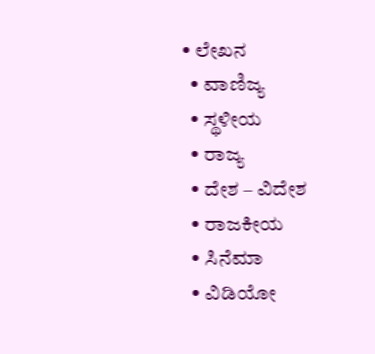• ಲೇಖನ
  • ವಾಣಿಜ್ಯ
  • ಸ್ಥಳೀಯ
  • ರಾಜ್ಯ
  • ದೇಶ – ವಿದೇಶ
  • ರಾಜಕೀಯ
  • ಸಿನೆಮಾ
  • ವಿಡಿಯೋ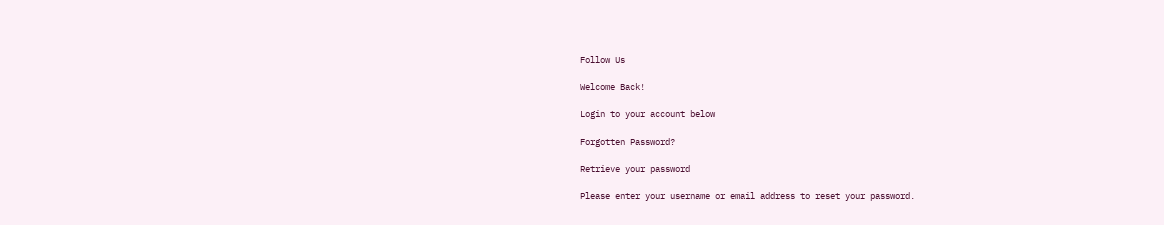Follow Us

Welcome Back!

Login to your account below

Forgotten Password?

Retrieve your password

Please enter your username or email address to reset your password.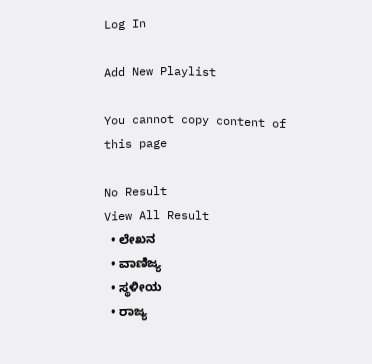Log In

Add New Playlist

You cannot copy content of this page

No Result
View All Result
  • ಲೇಖನ
  • ವಾಣಿಜ್ಯ
  • ಸ್ಥಳೀಯ
  • ರಾಜ್ಯ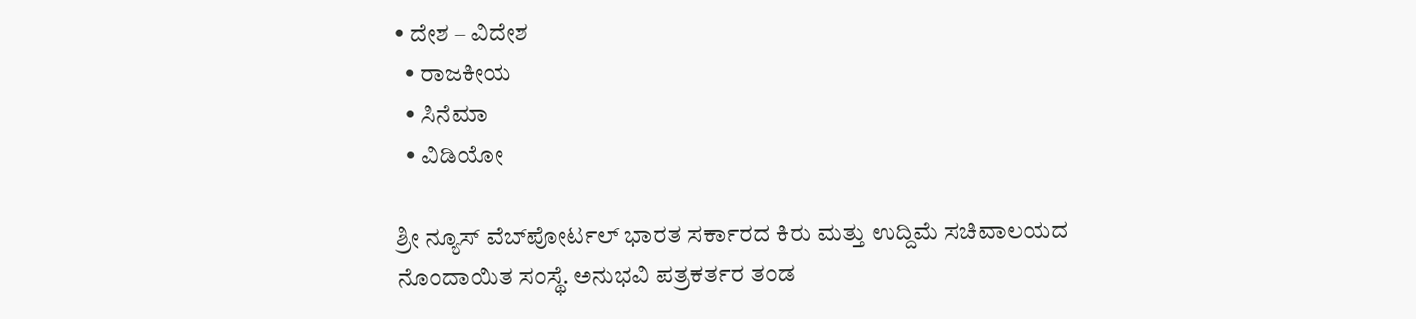• ದೇಶ – ವಿದೇಶ
  • ರಾಜಕೀಯ
  • ಸಿನೆಮಾ
  • ವಿಡಿಯೋ

ಶ್ರೀ ನ್ಯೂಸ್ ವೆಬ್‌ಪೋರ್ಟಲ್ ಭಾರತ ಸರ್ಕಾರದ ಕಿರು ಮತ್ತು ಉದ್ದಿಮೆ ಸಚಿವಾಲಯದ ನೊಂದಾಯಿತ ಸಂಸ್ಥೆ. ಅನುಭವಿ ಪತ್ರಕರ್ತರ ತಂಡ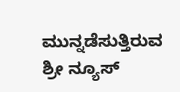ಮುನ್ನಡೆಸುತ್ತಿರುವ ಶ್ರೀ ನ್ಯೂಸ್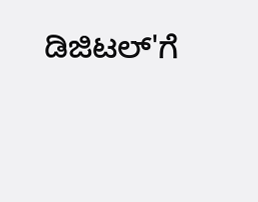ಡಿಜಿಟಲ್'ಗೆ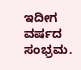ಇದೀಗ ವರ್ಷದ ಸಂಭ್ರಮ.